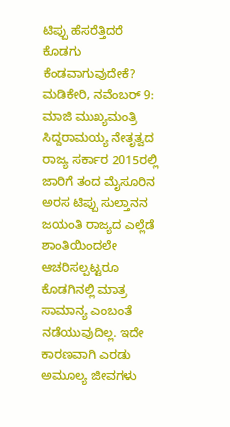ಟಿಪ್ಪು ಹೆಸರೆತ್ತಿದರೆ ಕೊಡಗು ಕೆಂಡವಾಗುವುದೇಕೆ?
ಮಡಿಕೇರಿ, ನವೆಂಬರ್ 9: ಮಾಜಿ ಮುಖ್ಯಮಂತ್ರಿ ಸಿದ್ದರಾಮಯ್ಯ ನೇತೃತ್ವದ ರಾಜ್ಯ ಸರ್ಕಾರ 2015ರಲ್ಲಿ ಜಾರಿಗೆ ತಂದ ಮೈಸೂರಿನ ಅರಸ ಟಿಪ್ಪು ಸುಲ್ತಾನನ ಜಯಂತಿ ರಾಜ್ಯದ ಎಲ್ಲೆಡೆ ಶಾಂತಿಯಿಂದಲೇ ಆಚರಿಸಲ್ಪಟ್ಟರೂ ಕೊಡಗಿನಲ್ಲಿ ಮಾತ್ರ ಸಾಮಾನ್ಯ ಎಂಬಂತೆ ನಡೆಯುವುದಿಲ್ಲ. ಇದೇ ಕಾರಣವಾಗಿ ಎರಡು ಅಮೂಲ್ಯ ಜೀವಗಳು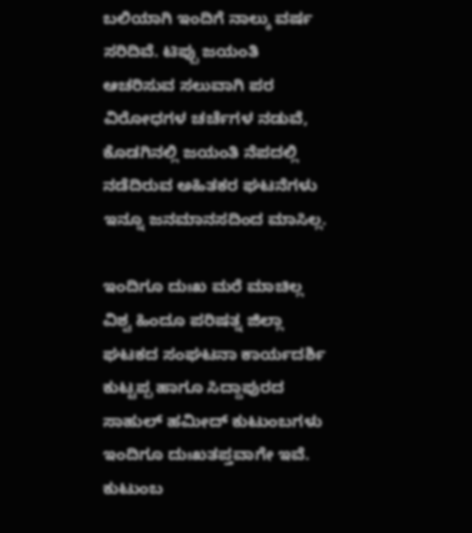ಬಲಿಯಾಗಿ ಇಂದಿಗೆ ನಾಲ್ಕು ವರ್ಷ ಸರಿದಿವೆ. ಟಿಪ್ಪು ಜಯಂತಿ ಆಚರಿಸುವ ಸಲುವಾಗಿ ಪರ ವಿರೋಧಗಳ ಚರ್ಚೆಗಳ ನಡುವೆ, ಕೊಡಗಿನಲ್ಲಿ ಜಯಂತಿ ನೆಪದಲ್ಲಿ ನಡೆದಿರುವ ಅಹಿತಕರ ಘಟನೆಗಳು ಇನ್ನೂ ಜನಮಾನಸದಿಂದ ಮಾಸಿಲ್ಲ.

ಇಂದಿಗೂ ದುಃಖ ಮರೆ ಮಾಚಿಲ್ಲ
ವಿಶ್ವ ಹಿಂದೂ ಪರಿಷತ್ನ ಜಿಲ್ಲಾ ಘಟಕದ ಸಂಘಟನಾ ಕಾರ್ಯದರ್ಶಿ ಕುಟ್ಟಪ್ಪ ಹಾಗೂ ಸಿದ್ದಾಪುರದ ಸಾಹುಲ್ ಹಮೀದ್ ಕುಟುಂಬಗಳು ಇಂದಿಗೂ ದುಃಖತಪ್ತವಾಗೇ ಇವೆ. ಕುಟುಂಬ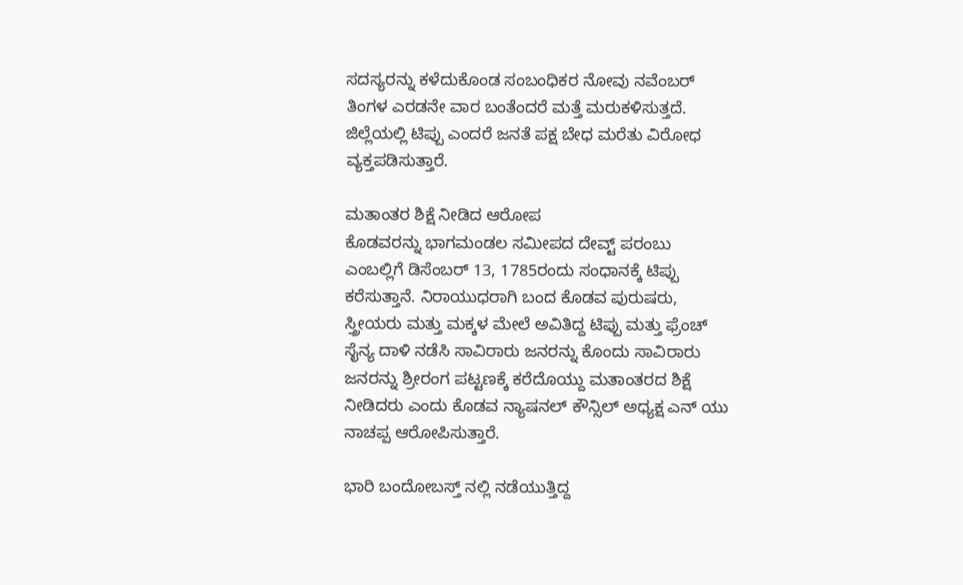ಸದಸ್ಯರನ್ನು ಕಳೆದುಕೊಂಡ ಸಂಬಂಧಿಕರ ನೋವು ನವೆಂಬರ್ ತಿಂಗಳ ಎರಡನೇ ವಾರ ಬಂತೆಂದರೆ ಮತ್ತೆ ಮರುಕಳಿಸುತ್ತದೆ. ಜಿಲ್ಲೆಯಲ್ಲಿ ಟಿಪ್ಪು ಎಂದರೆ ಜನತೆ ಪಕ್ಷ ಬೇಧ ಮರೆತು ವಿರೋಧ ವ್ಯಕ್ತಪಡಿಸುತ್ತಾರೆ.

ಮತಾಂತರ ಶಿಕ್ಷೆ ನೀಡಿದ ಆರೋಪ
ಕೊಡವರನ್ನು ಭಾಗಮಂಡಲ ಸಮೀಪದ ದೇವ್ಟ್ ಪರಂಬು ಎಂಬಲ್ಲಿಗೆ ಡಿಸೆಂಬರ್ 13, 1785ರಂದು ಸಂಧಾನಕ್ಕೆ ಟಿಪ್ಪು ಕರೆಸುತ್ತಾನೆ. ನಿರಾಯುಧರಾಗಿ ಬಂದ ಕೊಡವ ಪುರುಷರು, ಸ್ತ್ರೀಯರು ಮತ್ತು ಮಕ್ಕಳ ಮೇಲೆ ಅವಿತಿದ್ದ ಟಿಪ್ಪು ಮತ್ತು ಫ್ರೆಂಚ್ ಸೈನ್ಯ ದಾಳಿ ನಡೆಸಿ ಸಾವಿರಾರು ಜನರನ್ನು ಕೊಂದು ಸಾವಿರಾರು ಜನರನ್ನು ಶ್ರೀರಂಗ ಪಟ್ಟಣಕ್ಕೆ ಕರೆದೊಯ್ದು ಮತಾಂತರದ ಶಿಕ್ಷೆ ನೀಡಿದರು ಎಂದು ಕೊಡವ ನ್ಯಾಷನಲ್ ಕೌನ್ಸಿಲ್ ಅಧ್ಯಕ್ಷ ಎನ್ ಯು ನಾಚಪ್ಪ ಆರೋಪಿಸುತ್ತಾರೆ.

ಭಾರಿ ಬಂದೋಬಸ್ತ್ ನಲ್ಲಿ ನಡೆಯುತ್ತಿದ್ದ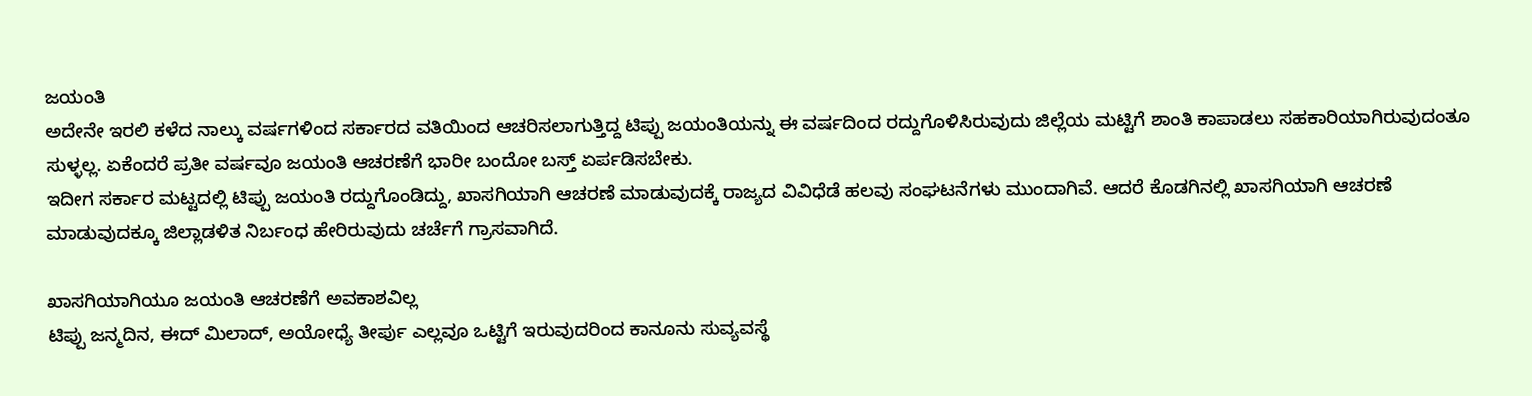ಜಯಂತಿ
ಅದೇನೇ ಇರಲಿ ಕಳೆದ ನಾಲ್ಕು ವರ್ಷಗಳಿಂದ ಸರ್ಕಾರದ ವತಿಯಿಂದ ಆಚರಿಸಲಾಗುತ್ತಿದ್ದ ಟಿಪ್ಪು ಜಯಂತಿಯನ್ನು ಈ ವರ್ಷದಿಂದ ರದ್ದುಗೊಳಿಸಿರುವುದು ಜಿಲ್ಲೆಯ ಮಟ್ಟಿಗೆ ಶಾಂತಿ ಕಾಪಾಡಲು ಸಹಕಾರಿಯಾಗಿರುವುದಂತೂ ಸುಳ್ಳಲ್ಲ. ಏಕೆಂದರೆ ಪ್ರತೀ ವರ್ಷವೂ ಜಯಂತಿ ಆಚರಣೆಗೆ ಭಾರೀ ಬಂದೋ ಬಸ್ತ್ ಏರ್ಪಡಿಸಬೇಕು.
ಇದೀಗ ಸರ್ಕಾರ ಮಟ್ಟದಲ್ಲಿ ಟಿಪ್ಪು ಜಯಂತಿ ರದ್ದುಗೊಂಡಿದ್ದು, ಖಾಸಗಿಯಾಗಿ ಆಚರಣೆ ಮಾಡುವುದಕ್ಕೆ ರಾಜ್ಯದ ವಿವಿಧೆಡೆ ಹಲವು ಸಂಘಟನೆಗಳು ಮುಂದಾಗಿವೆ. ಆದರೆ ಕೊಡಗಿನಲ್ಲಿ ಖಾಸಗಿಯಾಗಿ ಆಚರಣೆ ಮಾಡುವುದಕ್ಕೂ ಜಿಲ್ಲಾಡಳಿತ ನಿರ್ಬಂಧ ಹೇರಿರುವುದು ಚರ್ಚೆಗೆ ಗ್ರಾಸವಾಗಿದೆ.

ಖಾಸಗಿಯಾಗಿಯೂ ಜಯಂತಿ ಆಚರಣೆಗೆ ಅವಕಾಶವಿಲ್ಲ
ಟಿಪ್ಪು ಜನ್ಮದಿನ, ಈದ್ ಮಿಲಾದ್, ಅಯೋಧ್ಯೆ ತೀರ್ಪು ಎಲ್ಲವೂ ಒಟ್ಟಿಗೆ ಇರುವುದರಿಂದ ಕಾನೂನು ಸುವ್ಯವಸ್ಥೆ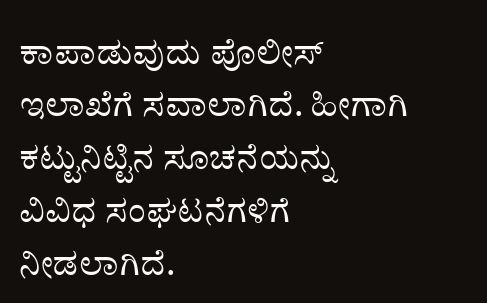ಕಾಪಾಡುವುದು ಪೊಲೀಸ್ ಇಲಾಖೆಗೆ ಸವಾಲಾಗಿದೆ. ಹೀಗಾಗಿ ಕಟ್ಟುನಿಟ್ಟಿನ ಸೂಚನೆಯನ್ನು ವಿವಿಧ ಸಂಘಟನೆಗಳಿಗೆ ನೀಡಲಾಗಿದೆ.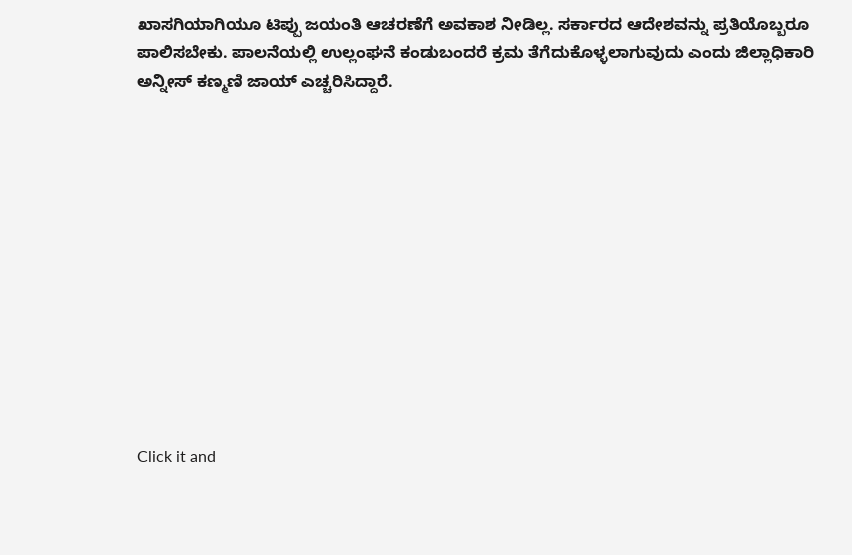ಖಾಸಗಿಯಾಗಿಯೂ ಟಿಪ್ಪು ಜಯಂತಿ ಆಚರಣೆಗೆ ಅವಕಾಶ ನೀಡಿಲ್ಲ. ಸರ್ಕಾರದ ಆದೇಶವನ್ನು ಪ್ರತಿಯೊಬ್ಬರೂ ಪಾಲಿಸಬೇಕು. ಪಾಲನೆಯಲ್ಲಿ ಉಲ್ಲಂಘನೆ ಕಂಡುಬಂದರೆ ಕ್ರಮ ತೆಗೆದುಕೊಳ್ಳಲಾಗುವುದು ಎಂದು ಜಿಲ್ಲಾಧಿಕಾರಿ ಅನ್ನೀಸ್ ಕಣ್ಮಣಿ ಜಾಯ್ ಎಚ್ಚರಿಸಿದ್ದಾರೆ.












Click it and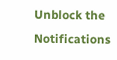Unblock the Notifications